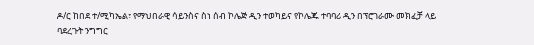ዶ/ር ከበደ ተ/ሚካኤል፣ የማህበራዊ ሳይንስና ስነ ሰብ ኮሌጅ ዲን ተወካይና የኮሌጁ ተባባሪ ዲን በፕሮገራሙ መክፈቻ ላይ ባደረጉት ንግግር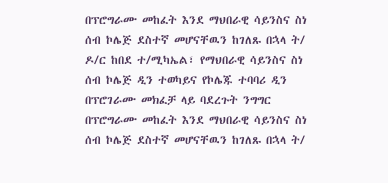በፕሮግራሙ መከፈት እንደ ማህበራዊ ሳይንስና ስነ ሰብ ኮሌጅ ደስተኛ መሆናቸዉን ከገለጹ በኋላ ት/
ዶ/ር ከበደ ተ/ሚካኤል፣ የማህበራዊ ሳይንስና ስነ ሰብ ኮሌጅ ዲን ተወካይና የኮሌጁ ተባባሪ ዲን በፕሮገራሙ መክፈቻ ላይ ባደረጉት ንግግር በፕሮግራሙ መከፈት እንደ ማህበራዊ ሳይንስና ስነ ሰብ ኮሌጅ ደስተኛ መሆናቸዉን ከገለጹ በኋላ ት/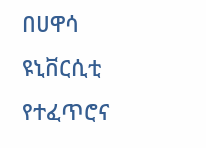በሀዋሳ ዩኒቨርሲቲ የተፈጥሮና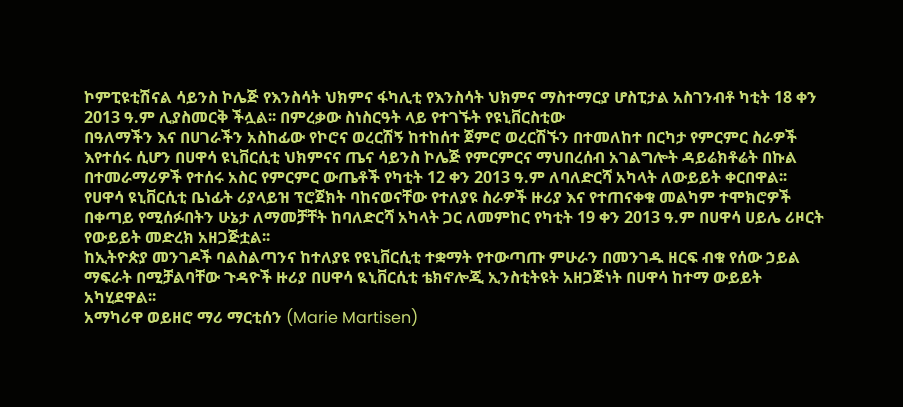ኮምፒዩቲሽናል ሳይንስ ኮሌጅ የእንስሳት ህክምና ፋካሊቲ የእንስሳት ህክምና ማስተማርያ ሆስፒታል አስገንብቶ ካቲት 18 ቀን 2013 ዓ.ም ሊያስመርቅ ችሏል፡፡ በምረቃው ስነስርዓት ላይ የተገኙት የዩኒቨርስቲው
በዓለማችን እና በሀገራችን አስከፊው የኮሮና ወረርሽኝ ከተከሰተ ጀምሮ ወረርሽኙን በተመለከተ በርካታ የምርምር ስራዎች እየተሰሩ ሲሆን በሀዋሳ ዩኒቨርሲቲ ህክምናና ጤና ሳይንስ ኮሌጅ የምርምርና ማህበረሰብ አገልግሎት ዳይሬክቶሬት በኩል በተመራማሪዎች የተሰሩ አስር የምርምር ውጤቶች የካቲት 12 ቀን 2013 ዓ.ም ለባለድርሻ አካላት ለውይይት ቀርበዋል፡፡
የሀዋሳ ዩኒቨርሲቲ ቤነፊት ሪያላይዝ ፕሮጀክት ባከናወናቸው የተለያዩ ስራዎች ዙሪያ እና የተጠናቀቁ መልካም ተሞክሮዎች በቀጣይ የሚሰፉበትን ሁኔታ ለማመቻቸት ከባለድርሻ አካላት ጋር ለመምከር የካቲት 19 ቀን 2013 ዓ.ም በሀዋሳ ሀይሌ ሪዞርት የውይይት መድረክ አዘጋጅቷል፡፡
ከኢትዮጵያ መንገዶች ባልስልጣንና ከተለያዩ የዩኒቨርሲቲ ተቋማት የተውጣጡ ምሁራን በመንገዱ ዘርፍ ብቁ የሰው ኃይል ማፍራት በሚቻልባቸው ጉዳዮች ዙሪያ በሀዋሳ ዪኒቨርሲቲ ቴክኖሎጂ ኢንስቲትዩት አዘጋጅነት በሀዋሳ ከተማ ውይይት አካሂደዋል፡፡
አማካሪዋ ወይዘሮ ማሪ ማርቲሰን (Marie Martisen)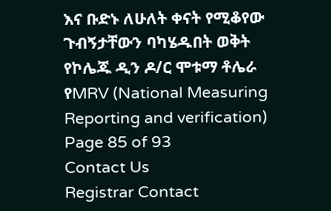እና ቡድኑ ለሁለት ቀናት የሚቆየው ጉብኝታቸውን ባካሄዱበት ወቅት የኮሌጁ ዲን ዶ/ር ሞቱማ ቶሌራ የMRV (National Measuring Reporting and verification)
Page 85 of 93
Contact Us
Registrar Contact